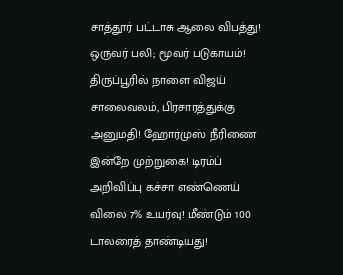சாத்தூர் பட்டாசு ஆலை விபத்து! ஒருவர் பலி; மூவர் படுகாயம்! திருப்பூரில் நாளை விஜய் சாலைவலம், பிரசாரத்துக்கு அனுமதி! ஹோர்முஸ் நீரிணை இன்றே முற்றுகை! டிரம்ப் அறிவிப்பு கச்சா எண்ணெய் விலை 7% உயர்வு! மீண்டும் 100 டாலரைத் தாண்டியது!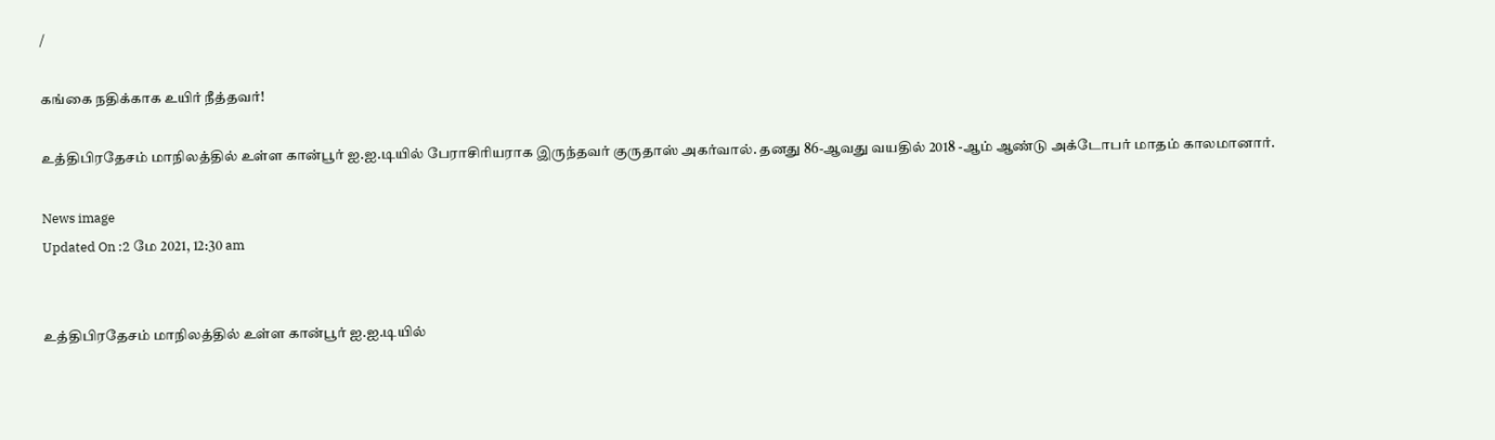/

கங்கை நதிக்காக உயிர் நீத்தவர்!

உத்திபிரதேசம் மாநிலத்தில் உள்ள கான்பூர் ஐ.ஐ.டியில் பேராசிரியராக இருந்தவர் குருதாஸ் அகர்வால். தனது 86-ஆவது வயதில் 2018 -ஆம் ஆண்டு அக்டோபர் மாதம் காலமானார்.

News image
Updated On :2 மே 2021, 12:30 am


உத்திபிரதேசம் மாநிலத்தில் உள்ள கான்பூர் ஐ.ஐ.டியில்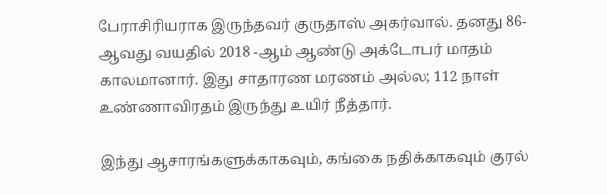பேராசிரியராக இருந்தவர் குருதாஸ் அகர்வால். தனது 86-ஆவது வயதில் 2018 -ஆம் ஆண்டு அக்டோபர் மாதம் காலமானார். இது சாதாரண மரணம் அல்ல; 112 நாள் உண்ணாவிரதம் இருந்து உயிர் நீத்தார்.

இந்து ஆசாரங்களுக்காகவும், கங்கை நதிக்காகவும் குரல்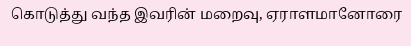கொடுத்து வந்த இவரின் மறைவு, ஏராளமானோரை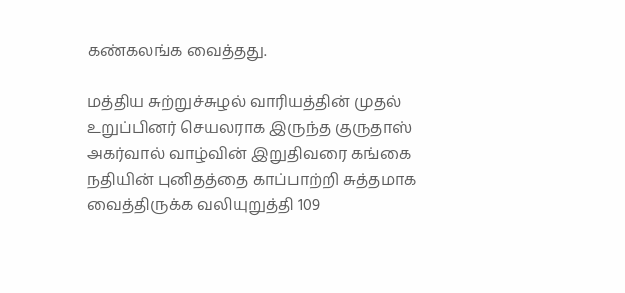கண்கலங்க வைத்தது.

மத்திய சுற்றுச்சுழல் வாரியத்தின் முதல் உறுப்பினர் செயலராக இருந்த குருதாஸ் அகர்வால் வாழ்வின் இறுதிவரை கங்கை நதியின் புனிதத்தை காப்பாற்றி சுத்தமாக வைத்திருக்க வலியுறுத்தி 109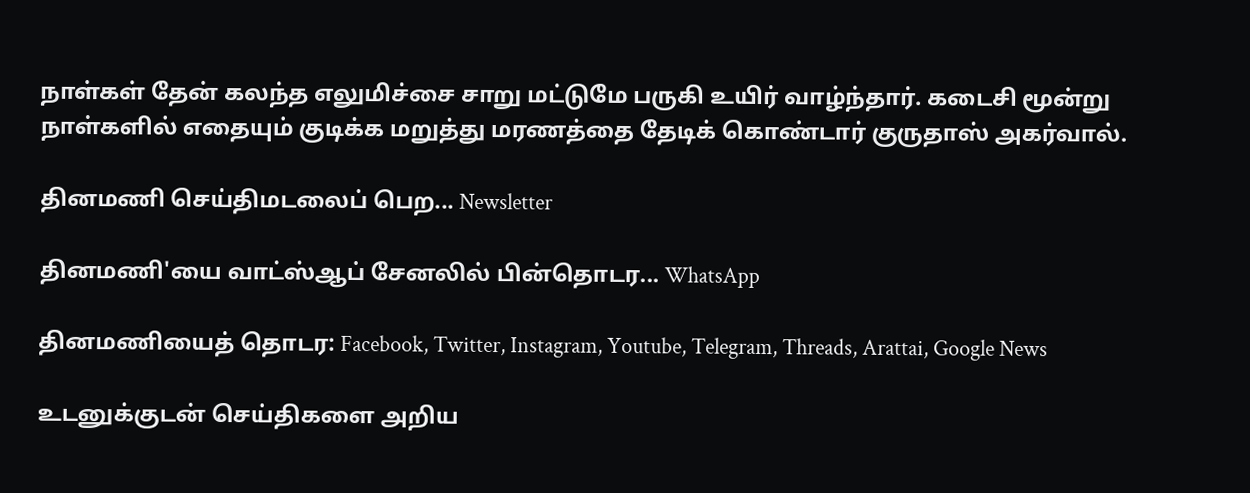நாள்கள் தேன் கலந்த எலுமிச்சை சாறு மட்டுமே பருகி உயிர் வாழ்ந்தார். கடைசி மூன்று நாள்களில் எதையும் குடிக்க மறுத்து மரணத்தை தேடிக் கொண்டார் குருதாஸ் அகர்வால்.

தினமணி செய்திமடலைப் பெற... Newsletter

தினமணி'யை வாட்ஸ்ஆப் சேனலில் பின்தொடர... WhatsApp

தினமணியைத் தொடர: Facebook, Twitter, Instagram, Youtube, Telegram, Threads, Arattai, Google News

உடனுக்குடன் செய்திகளை அறிய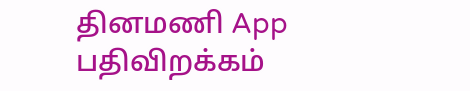தினமணி App பதிவிறக்கம்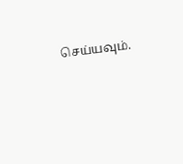செய்யவும்.